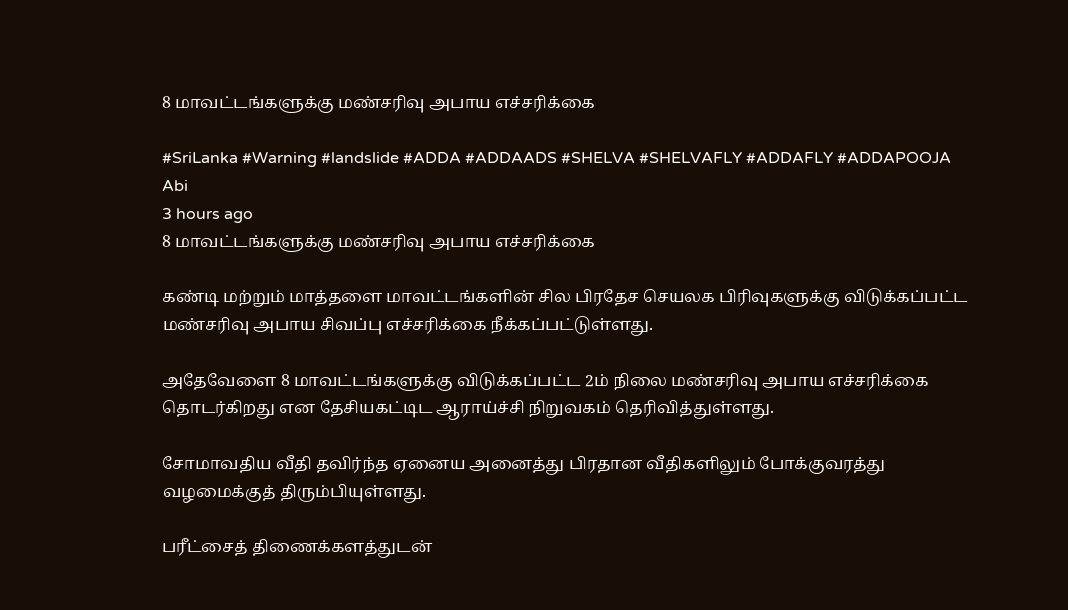8 மாவட்டங்களுக்கு மண்சரிவு அபாய எச்சரிக்கை

#SriLanka #Warning #landslide #ADDA #ADDAADS #SHELVA #SHELVAFLY #ADDAFLY #ADDAPOOJA
Abi
3 hours ago
8 மாவட்டங்களுக்கு மண்சரிவு அபாய எச்சரிக்கை

கண்டி மற்றும் மாத்தளை மாவட்டங்களின் சில பிரதேச செயலக பிரிவுகளுக்கு விடுக்கப்பட்ட மண்சரிவு அபாய சிவப்பு எச்சரிக்கை நீக்கப்பட்டுள்ளது.

அதேவேளை 8 மாவட்டங்களுக்கு விடுக்கப்பட்ட 2ம் நிலை மண்சரிவு அபாய எச்சரிக்கை தொடர்கிறது என தேசியகட்டிட ஆராய்ச்சி நிறுவகம் தெரிவித்துள்ளது.

சோமாவதிய வீதி தவிர்ந்த ஏனைய அனைத்து பிரதான வீதிகளிலும் போக்குவரத்து வழமைக்குத் திரும்பியுள்ளது.

பரீட்சைத் திணைக்களத்துடன்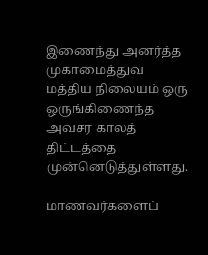இணைந்து அனர்த்த முகாமைத்துவ மத்திய நிலையம் ஒரு ஒருங்கிணைந்த அவசர காலத் திட்டத்தை முன்னெடுத்துள்ளது.

மாணவர்களைப்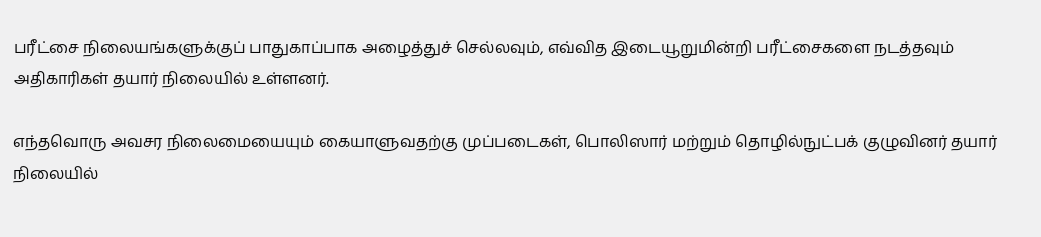பரீட்சை நிலையங்களுக்குப் பாதுகாப்பாக அழைத்துச் செல்லவும், எவ்வித இடையூறுமின்றி பரீட்சைகளை நடத்தவும் அதிகாரிகள் தயார் நிலையில் உள்ளனர்.

எந்தவொரு அவசர நிலைமையையும் கையாளுவதற்கு முப்படைகள், பொலிஸார் மற்றும் தொழில்நுட்பக் குழுவினர் தயார் நிலையில்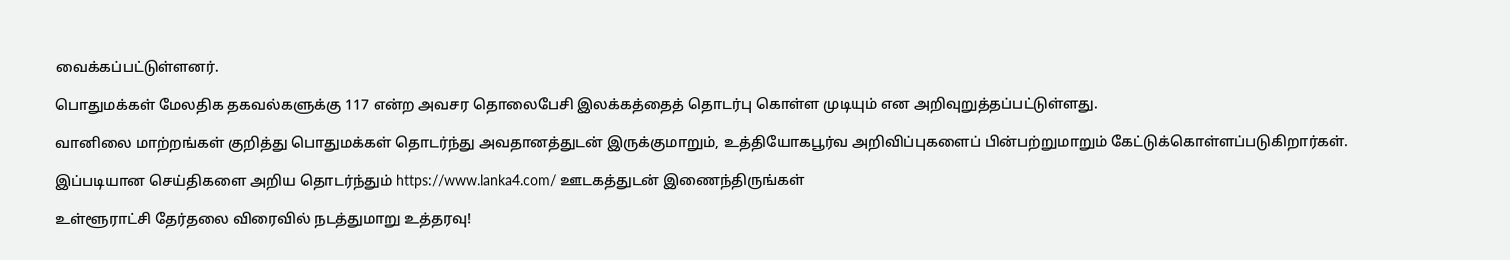வைக்கப்பட்டுள்ளனர்.

பொதுமக்கள் மேலதிக தகவல்களுக்கு 117 என்ற அவசர தொலைபேசி இலக்கத்தைத் தொடர்பு கொள்ள முடியும் என அறிவுறுத்தப்பட்டுள்ளது.

வானிலை மாற்றங்கள் குறித்து பொதுமக்கள் தொடர்ந்து அவதானத்துடன் இருக்குமாறும், உத்தியோகபூர்வ அறிவிப்புகளைப் பின்பற்றுமாறும் கேட்டுக்கொள்ளப்படுகிறார்கள்.

இப்படியான செய்திகளை அறிய தொடர்ந்தும் https://www.lanka4.com/ ஊடகத்துடன் இணைந்திருங்கள்

உள்ளூராட்சி தேர்தலை விரைவில் நடத்துமாறு உத்தரவு!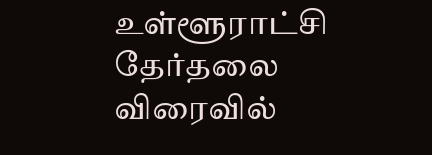உள்ளூராட்சி தேர்தலை விரைவில்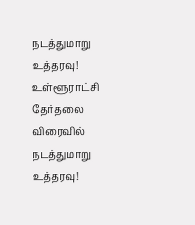நடத்துமாறு உத்தரவு!
உள்ளூராட்சி தேர்தலை விரைவில் நடத்துமாறு உத்தரவு!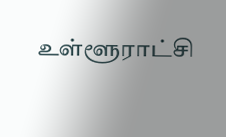உள்ளூராட்சி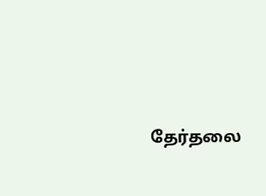தேர்தலை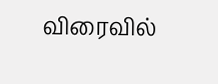விரைவில்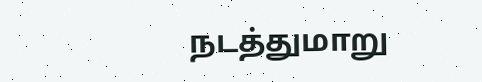நடத்துமாறு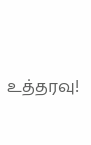உத்தரவு!